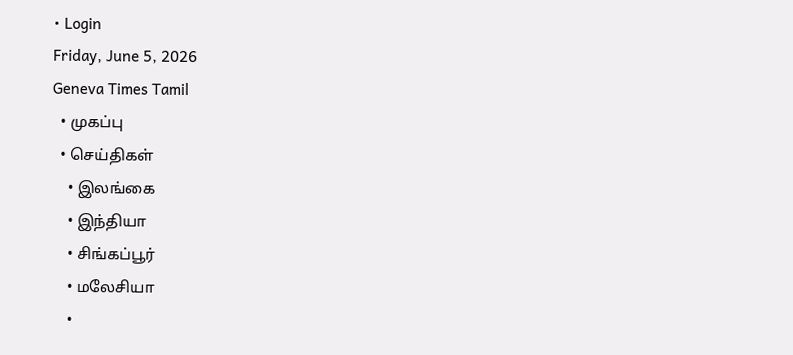• Login
Friday, June 5, 2026
Geneva Times Tamil
  • முகப்பு
  • செய்திகள்
    • இலங்கை
    • இந்தியா
    • சிங்கப்பூர்
    • மலேசியா
    •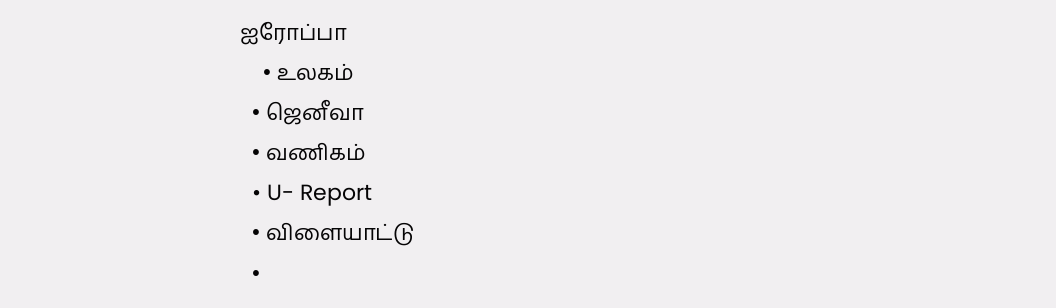ஐரோப்பா
    • உலகம்
  • ஜெனீவா
  • வணிகம்
  • U- Report
  • விளையாட்டு
  •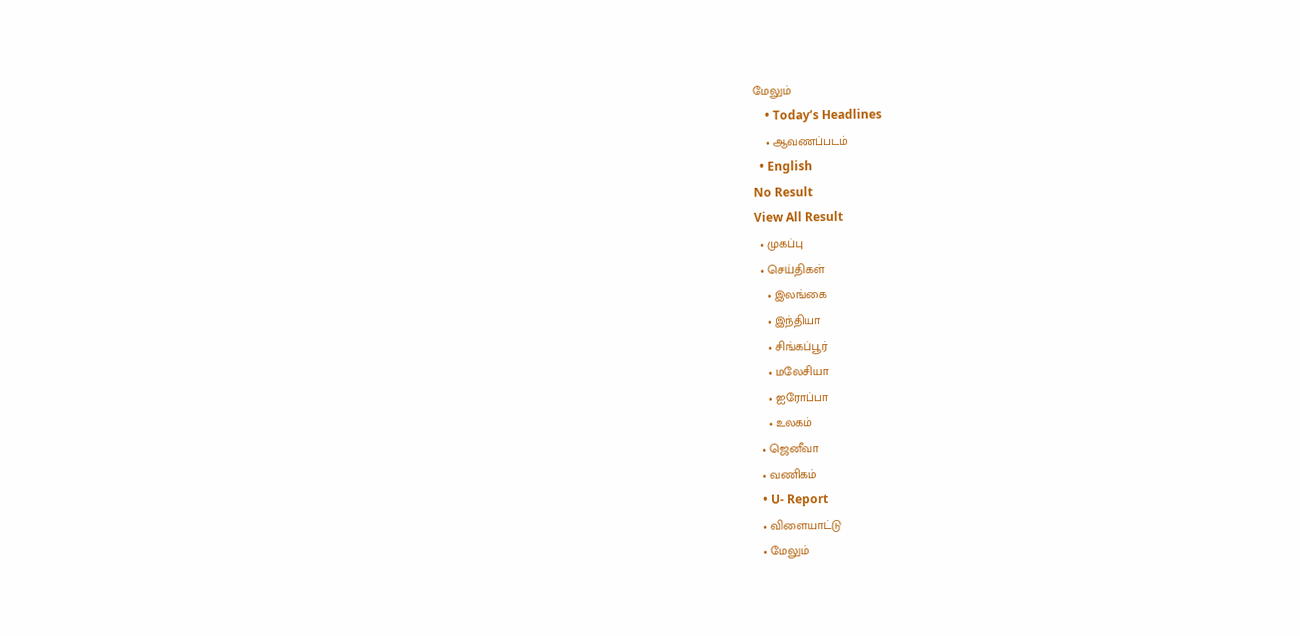மேலும்
    • Today’s Headlines
    • ஆவணப்படம்
  • English
No Result
View All Result
  • முகப்பு
  • செய்திகள்
    • இலங்கை
    • இந்தியா
    • சிங்கப்பூர்
    • மலேசியா
    • ஐரோப்பா
    • உலகம்
  • ஜெனீவா
  • வணிகம்
  • U- Report
  • விளையாட்டு
  • மேலும்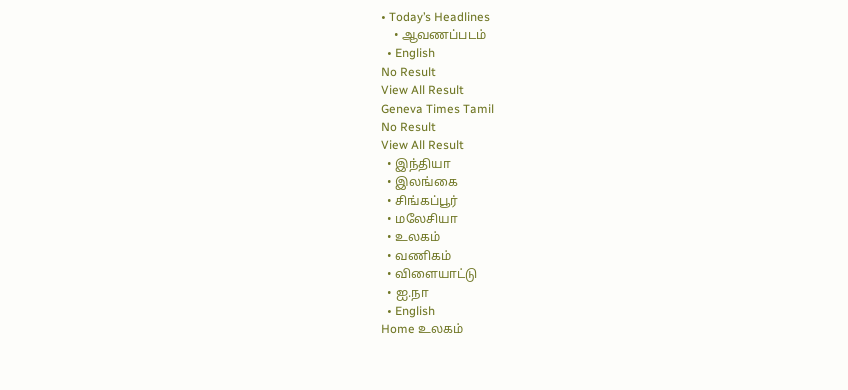• Today’s Headlines
    • ஆவணப்படம்
  • English
No Result
View All Result
Geneva Times Tamil
No Result
View All Result
  • இந்தியா
  • இலங்கை
  • சிங்கப்பூர்
  • மலேசியா
  • உலகம்
  • வணிகம்
  • விளையாட்டு
  • ஐ.நா
  • English
Home உலகம்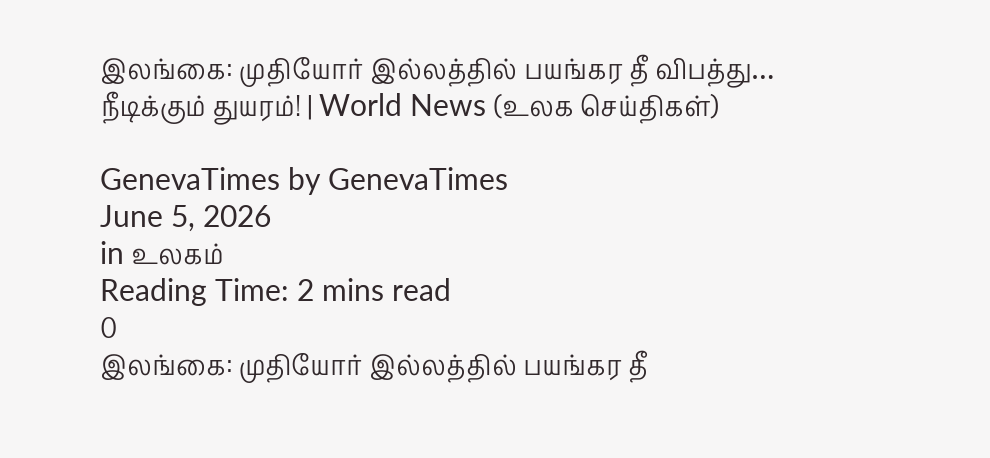இலங்கை: முதியோர் இல்லத்தில் பயங்கர தீ விபத்து… நீடிக்கும் துயரம்! | World News (உலக செய்திகள்)

GenevaTimes by GenevaTimes
June 5, 2026
in உலகம்
Reading Time: 2 mins read
0
இலங்கை: முதியோர் இல்லத்தில் பயங்கர தீ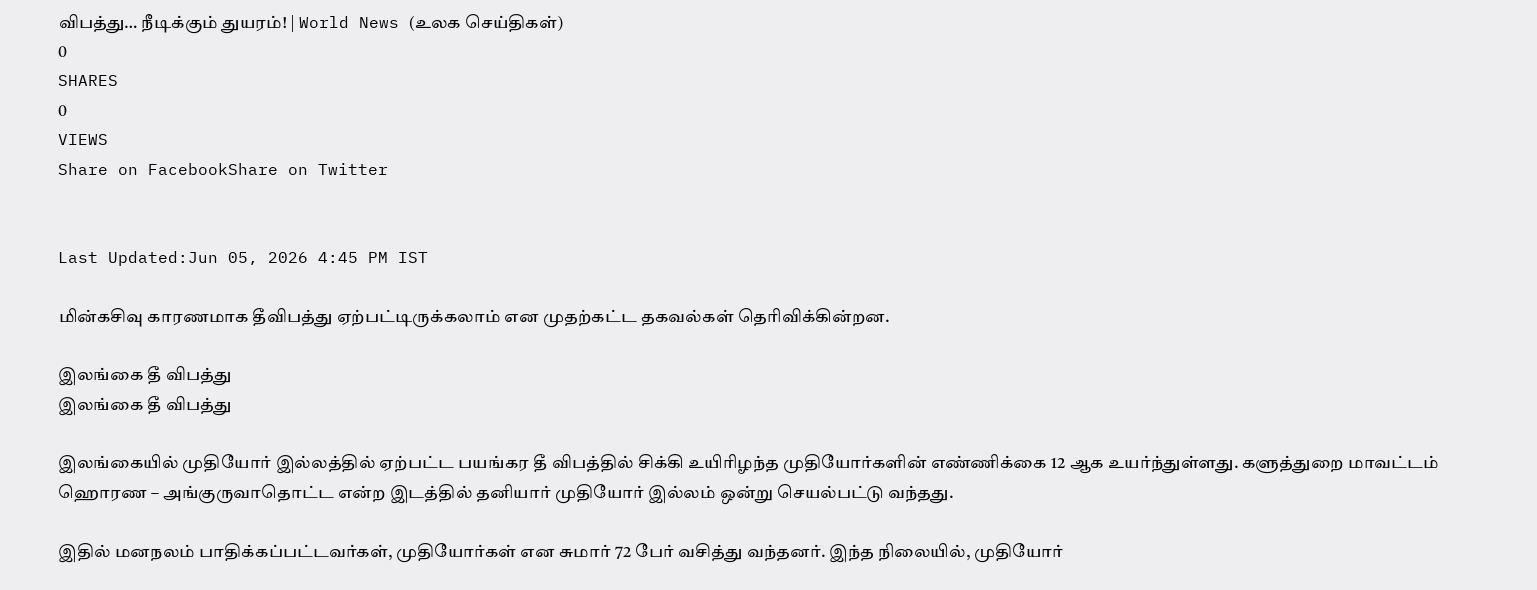விபத்து… நீடிக்கும் துயரம்! | World News (உலக செய்திகள்)
0
SHARES
0
VIEWS
Share on FacebookShare on Twitter


Last Updated:Jun 05, 2026 4:45 PM IST

மின்கசிவு காரணமாக தீவிபத்து ஏற்பட்டிருக்கலாம் என முதற்கட்ட தகவல்கள் தெரிவிக்கின்றன.

இலங்கை தீ விபத்து
இலங்கை தீ விபத்து

இலங்கையில் முதியோர் இல்லத்தில் ஏற்பட்ட பயங்கர தீ விபத்தில் சிக்கி உயிரிழந்த முதியோர்களின் எண்ணிக்கை 12 ஆக உயர்ந்துள்ளது. களுத்துறை மாவட்டம் ஹொரண – அங்குருவாதொட்ட என்ற இடத்தில் தனியார் முதியோர் இல்லம் ஒன்று செயல்பட்டு வந்தது.

இதில் மனநலம் பாதிக்கப்பட்டவர்கள், முதியோர்கள் என சுமார் 72 பேர் வசித்து வந்தனர். இந்த நிலையில், முதியோர்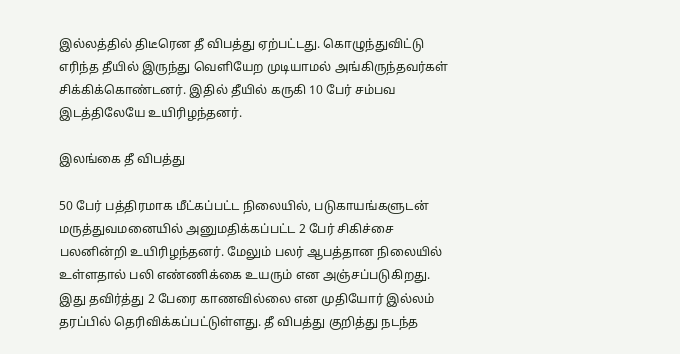இல்லத்தில் திடீரென தீ விபத்து ஏற்பட்டது. கொழுந்துவிட்டு எரிந்த தீயில் இருந்து வெளியேற முடியாமல் அங்கிருந்தவர்கள் சிக்கிக்கொண்டனர். இதில் தீயில் கருகி 10 பேர் சம்பவ இடத்திலேயே உயிரிழந்தனர்.

இலங்கை தீ விபத்து

50 பேர் பத்திரமாக மீட்கப்பட்ட நிலையில், படுகாயங்களுடன் மருத்துவமனையில் அனுமதிக்கப்பட்ட 2 பேர் சிகிச்சை பலனின்றி உயிரிழந்தனர். மேலும் பலர் ஆபத்தான நிலையில் உள்ளதால் பலி எண்ணிக்கை உயரும் என அஞ்சப்படுகிறது. இது தவிர்த்து 2 பேரை காணவில்லை என முதியோர் இல்லம் தரப்பில் தெரிவிக்கப்பட்டுள்ளது. தீ விபத்து குறித்து நடந்த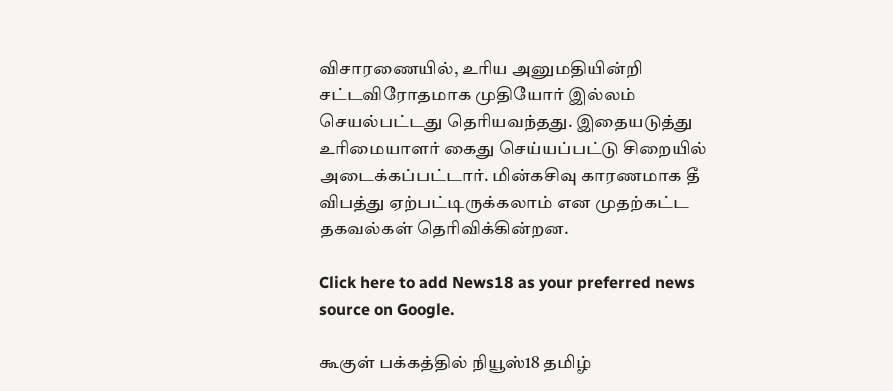விசாரணையில், உரிய அனுமதியின்றி சட்டவிரோதமாக முதியோர் இல்லம் செயல்பட்டது தெரியவந்தது. இதையடுத்து உரிமையாளர் கைது செய்யப்பட்டு சிறையில் அடைக்கப்பட்டார். மின்கசிவு காரணமாக தீ விபத்து ஏற்பட்டிருக்கலாம் என முதற்கட்ட தகவல்கள் தெரிவிக்கின்றன.

Click here to add News18 as your preferred news source on Google.

கூகுள் பக்கத்தில் நியூஸ்18 தமிழ்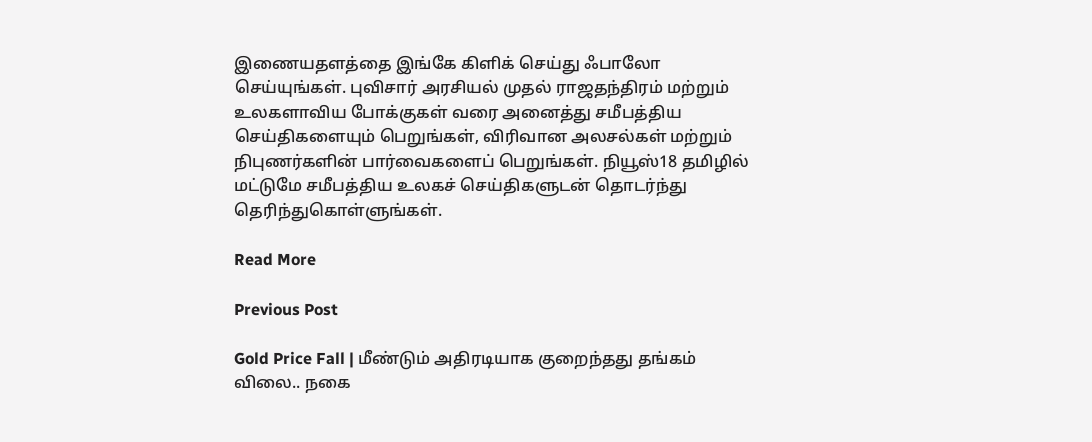இணையதளத்தை இங்கே கிளிக் செய்து ஃபாலோ செய்யுங்கள். புவிசார் அரசியல் முதல் ராஜதந்திரம் மற்றும் உலகளாவிய போக்குகள் வரை அனைத்து சமீபத்திய செய்திகளையும் பெறுங்கள், விரிவான அலசல்கள் மற்றும் நிபுணர்களின் பார்வைகளைப் பெறுங்கள். நியூஸ்18 தமிழில் மட்டுமே சமீபத்திய உலகச் செய்திகளுடன் தொடர்ந்து தெரிந்துகொள்ளுங்கள்.

Read More

Previous Post

Gold Price Fall | மீண்டும் அதிரடியாக குறைந்தது தங்கம் விலை.. நகை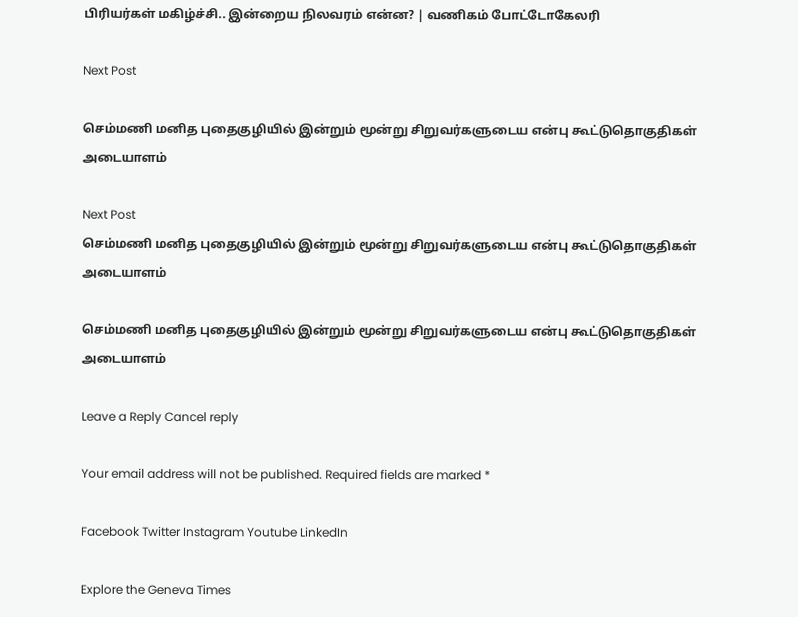பிரியர்கள் மகிழ்ச்சி.. இன்றைய நிலவரம் என்ன? | வணிகம் போட்டோகேலரி

Next Post

செம்மணி மனித புதைகுழியில் இன்றும் மூன்று சிறுவர்களுடைய என்பு கூட்டுதொகுதிகள் அடையாளம்

Next Post
செம்மணி மனித புதைகுழியில் இன்றும் மூன்று சிறுவர்களுடைய என்பு கூட்டுதொகுதிகள் அடையாளம்

செம்மணி மனித புதைகுழியில் இன்றும் மூன்று சிறுவர்களுடைய என்பு கூட்டுதொகுதிகள் அடையாளம்

Leave a Reply Cancel reply

Your email address will not be published. Required fields are marked *

Facebook Twitter Instagram Youtube LinkedIn

Explore the Geneva Times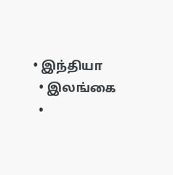• இந்தியா
  • இலங்கை
  •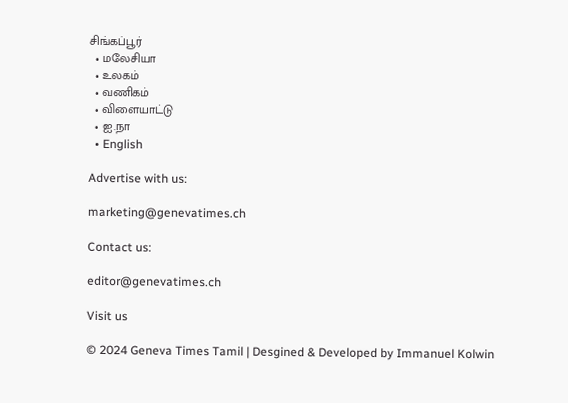சிங்கப்பூர்
  • மலேசியா
  • உலகம்
  • வணிகம்
  • விளையாட்டு
  • ஐ.நா
  • English

Advertise with us:

marketing@genevatimes.ch

Contact us:

editor@genevatimes.ch

Visit us

© 2024 Geneva Times Tamil | Desgined & Developed by Immanuel Kolwin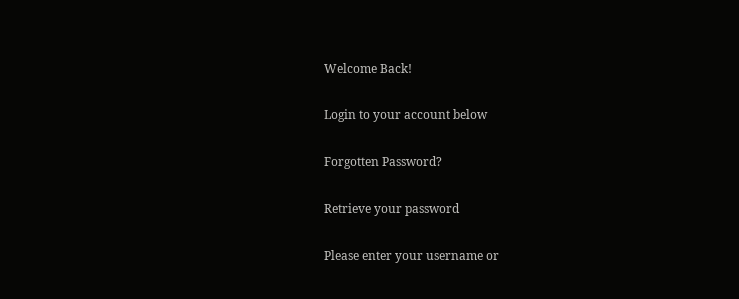Welcome Back!

Login to your account below

Forgotten Password?

Retrieve your password

Please enter your username or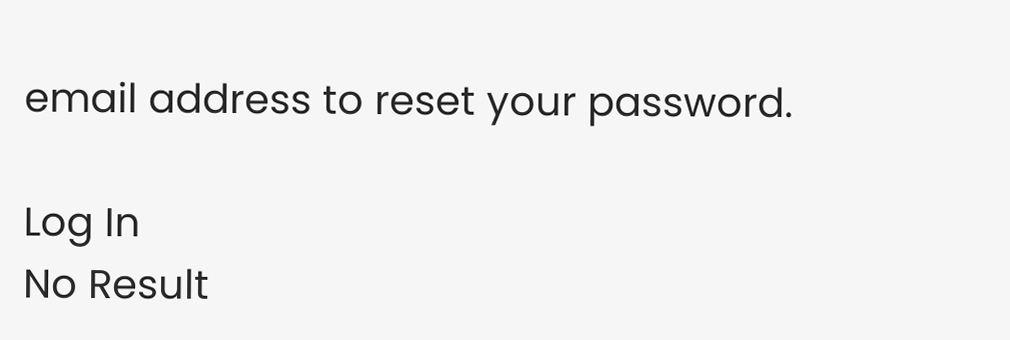email address to reset your password.

Log In
No Result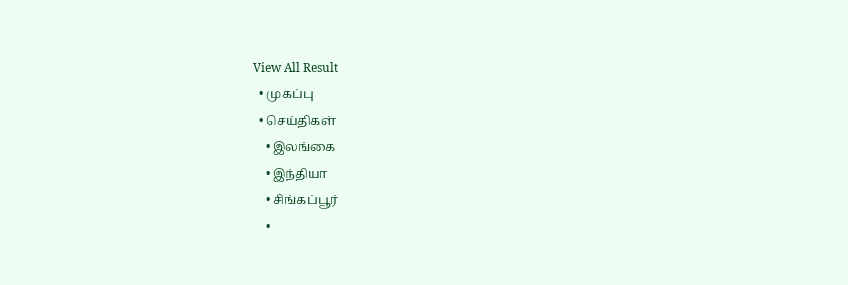View All Result
  • முகப்பு
  • செய்திகள்
    • இலங்கை
    • இந்தியா
    • சிங்கப்பூர்
    •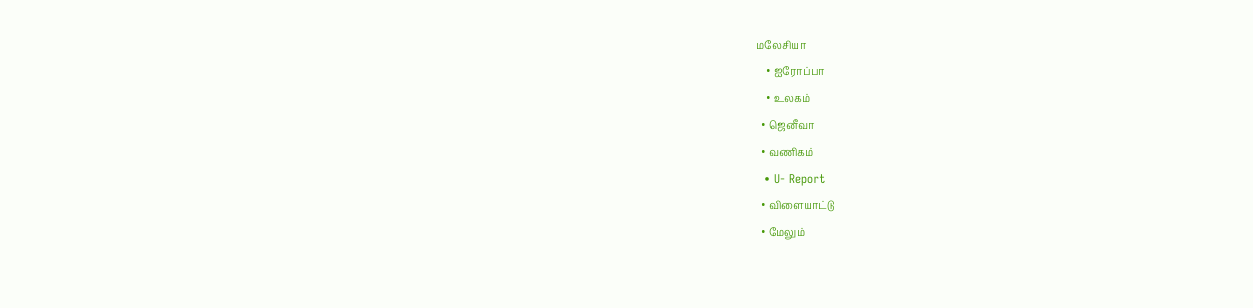மலேசியா
    • ஐரோப்பா
    • உலகம்
  • ஜெனீவா
  • வணிகம்
  • U- Report
  • விளையாட்டு
  • மேலும்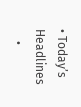• Today’s Headlines
    •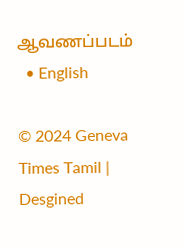ஆவணப்படம்
  • English

© 2024 Geneva Times Tamil | Desgined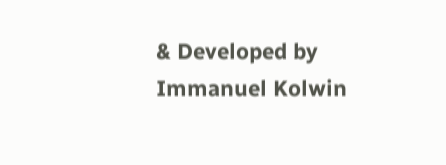& Developed by Immanuel Kolwin